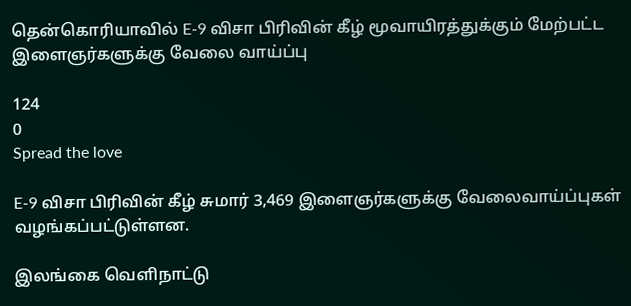தென்கொரியாவில் E-9 விசா பிரிவின் கீழ் மூவாயிரத்துக்கும் மேற்பட்ட இளைஞர்களுக்கு வேலை வாய்ப்பு

124
0
Spread the love

E-9 விசா பிரிவின் கீழ் சுமார் 3,469 இளைஞர்களுக்கு வேலைவாய்ப்புகள் வழங்கப்பட்டுள்ளன.

இலங்கை வெளிநாட்டு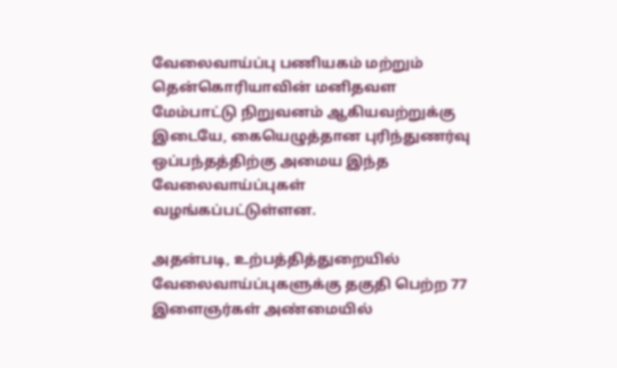வேலைவாய்ப்பு பணியகம் மற்றும் தென்கொரியாவின் மனிதவள மேம்பாட்டு நிறுவனம் ஆகியவற்றுக்கு இடையே, கையெழுத்தான புரிந்துணர்வு ஒப்பந்தத்திற்கு அமைய இந்த வேலைவாய்ப்புகள் வழங்கப்பட்டுள்ளன.

அதன்படி, உற்பத்தித்துறையில் வேலைவாய்ப்புகளுக்கு தகுதி பெற்ற 77 இளைஞர்கள் அண்மையில்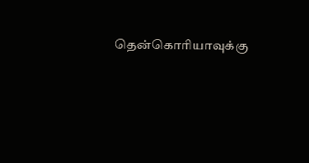தென்கொரியாவுக்கு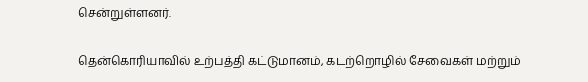சென்றுள்ளனர்.

தென்கொரியாவில் உற்பத்தி கட்டுமானம், கடற்றொழில் சேவைகள் மற்றும்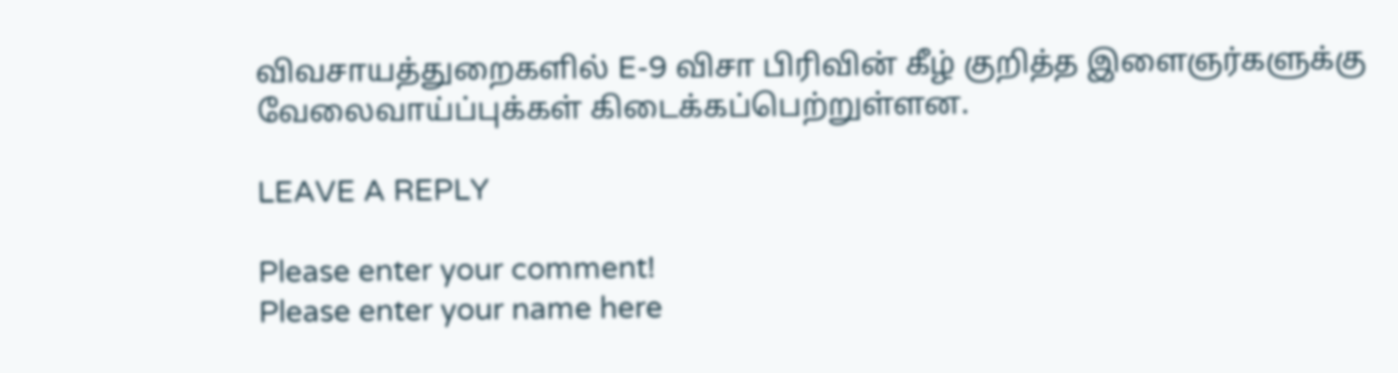விவசாயத்துறைகளில் E-9 விசா பிரிவின் கீழ் குறித்த இளைஞர்களுக்கு
வேலைவாய்ப்புக்கள் கிடைக்கப்பெற்றுள்ளன.

LEAVE A REPLY

Please enter your comment!
Please enter your name here